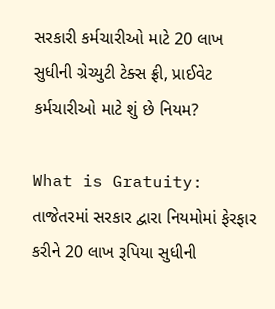સરકારી કર્મચારીઓ માટે 20 લાખ સુધીની ગ્રેચ્યુટી ટેક્સ ફ્રી, પ્રાઈવેટ કર્મચારીઓ માટે શું છે નિયમ?

What is Gratuity: તાજેતરમાં સરકાર દ્વારા નિયમોમાં ફેરફાર કરીને 20 લાખ રૂપિયા સુધીની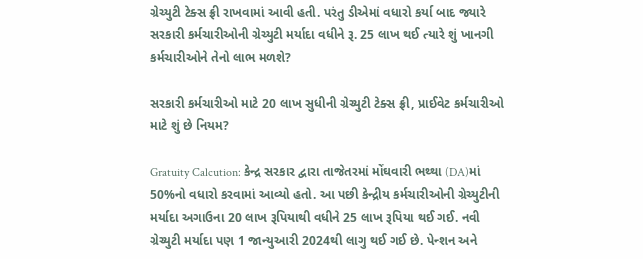ગ્રેચ્યુટી ટેક્સ ફ્રી રાખવામાં આવી હતી. પરંતુ ડીએમાં વધારો કર્યા બાદ જ્યારે સરકારી કર્મચારીઓની ગ્રેચ્યુટી મર્યાદા વધીને રૂ. 25 લાખ થઈ ત્યારે શું ખાનગી કર્મચારીઓને તેનો લાભ મળશે?

સરકારી કર્મચારીઓ માટે 20 લાખ સુધીની ગ્રેચ્યુટી ટેક્સ ફ્રી, પ્રાઈવેટ કર્મચારીઓ માટે શું છે નિયમ?

Gratuity Calcution: કેન્દ્ર સરકાર દ્વારા તાજેતરમાં મોંઘવારી ભથ્થા (DA)માં 50%નો વધારો કરવામાં આવ્યો હતો. આ પછી કેન્દ્રીય કર્મચારીઓની ગ્રેચ્યુટીની મર્યાદા અગાઉના 20 લાખ રૂપિયાથી વધીને 25 લાખ રૂપિયા થઈ ગઈ. નવી ગ્રેચ્યુટી મર્યાદા પણ 1 જાન્યુઆરી 2024થી લાગુ થઈ ગઈ છે. પેન્શન અને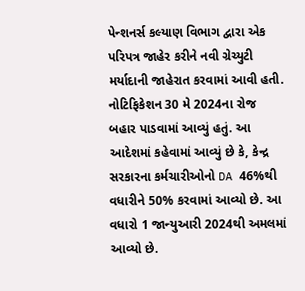પેન્શનર્સ કલ્યાણ વિભાગ દ્વારા એક પરિપત્ર જાહેર કરીને નવી ગ્રેચ્યુટી મર્યાદાની જાહેરાત કરવામાં આવી હતી. નોટિફિકેશન 30 મે 2024ના રોજ બહાર પાડવામાં આવ્યું હતું. આ આદેશમાં કહેવામાં આવ્યું છે કે, કેન્દ્ર સરકારના કર્મચારીઓનો DA 46%થી વધારીને 50% કરવામાં આવ્યો છે. આ વધારો 1 જાન્યુઆરી 2024થી અમલમાં આવ્યો છે.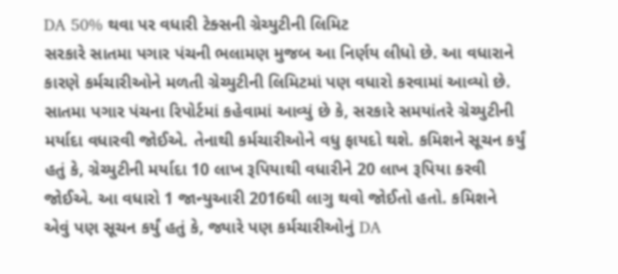DA 50% થવા પર વધારી ટેક્સની ગ્રેચ્યુટીની લિમિટ
સરકારે સાતમા પગાર પંચની ભલામણ મુજબ આ નિર્ણય લીધો છે. આ વધારાને કારણે કર્મચારીઓને મળતી ગ્રેચ્યુટીની લિમિટમાં પણ વધારો કરવામાં આવ્યો છે. સાતમા પગાર પંચના રિપોર્ટમાં કહેવામાં આવ્યું છે કે, સરકારે સમયાંતરે ગ્રેચ્યુટીની મર્યાદા વધારવી જોઈએ. તેનાથી કર્મચારીઓને વધુ ફાયદો થશે. કમિશને સૂચન કર્યું હતું કે, ગ્રેચ્યુટીની મર્યાદા 10 લાખ રૂપિયાથી વધારીને 20 લાખ રૂપિયા કરવી જોઈએ. આ વધારો 1 જાન્યુઆરી 2016થી લાગુ થવો જોઈતો હતો. કમિશને એવું પણ સૂચન કર્યું હતું કે, જ્યારે પણ કર્મચારીઓનું DA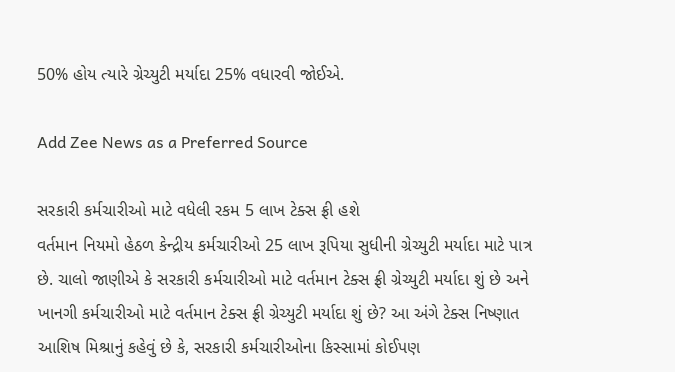50% હોય ત્યારે ગ્રેચ્યુટી મર્યાદા 25% વધારવી જોઈએ.

Add Zee News as a Preferred Source

સરકારી કર્મચારીઓ માટે વધેલી રકમ 5 લાખ ટેક્સ ફ્રી હશે
વર્તમાન નિયમો હેઠળ કેન્દ્રીય કર્મચારીઓ 25 લાખ રૂપિયા સુધીની ગ્રેચ્યુટી મર્યાદા માટે પાત્ર છે. ચાલો જાણીએ કે સરકારી કર્મચારીઓ માટે વર્તમાન ટેક્સ ફ્રી ગ્રેચ્યુટી મર્યાદા શું છે અને ખાનગી કર્મચારીઓ માટે વર્તમાન ટેક્સ ફ્રી ગ્રેચ્યુટી મર્યાદા શું છે? આ અંગે ટેક્સ નિષ્ણાત આશિષ મિશ્રાનું કહેવું છે કે, સરકારી કર્મચારીઓના કિસ્સામાં કોઈપણ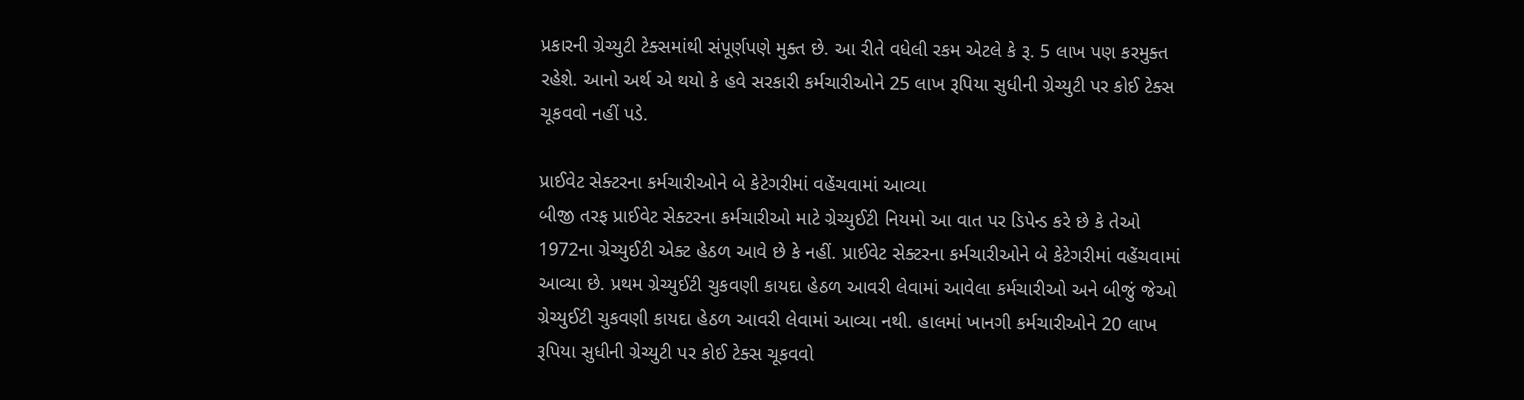પ્રકારની ગ્રેચ્યુટી ટેક્સમાંથી સંપૂર્ણપણે મુક્ત છે. આ રીતે વધેલી રકમ એટલે કે રૂ. 5 લાખ પણ કરમુક્ત રહેશે. આનો અર્થ એ થયો કે હવે સરકારી કર્મચારીઓને 25 લાખ રૂપિયા સુધીની ગ્રેચ્યુટી પર કોઈ ટેક્સ ચૂકવવો નહીં પડે.

પ્રાઈવેટ સેક્ટરના કર્મચારીઓને બે કેટેગરીમાં વહેંચવામાં આવ્યા
બીજી તરફ પ્રાઈવેટ સેક્ટરના કર્મચારીઓ માટે ગ્રેચ્યુઈટી નિયમો આ વાત પર ડિપેન્ડ કરે છે કે તેઓ 1972ના ગ્રેચ્યુઈટી એક્ટ હેઠળ આવે છે કે નહીં. પ્રાઈવેટ સેક્ટરના કર્મચારીઓને બે કેટેગરીમાં વહેંચવામાં આવ્યા છે. પ્રથમ ગ્રેચ્યુઈટી ચુકવણી કાયદા હેઠળ આવરી લેવામાં આવેલા કર્મચારીઓ અને બીજું જેઓ ગ્રેચ્યુઈટી ચુકવણી કાયદા હેઠળ આવરી લેવામાં આવ્યા નથી. હાલમાં ખાનગી કર્મચારીઓને 20 લાખ રૂપિયા સુધીની ગ્રેચ્યુટી પર કોઈ ટેક્સ ચૂકવવો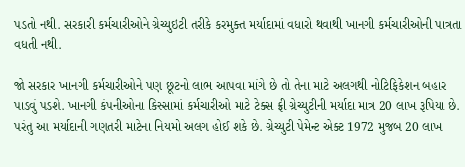પડતો નથી. સરકારી કર્મચારીઓને ગ્રેચ્યુઇટી તરીકે કરમુક્ત મર્યાદામાં વધારો થવાથી ખાનગી કર્મચારીઓની પાત્રતા વધતી નથી.

જો સરકાર ખાનગી કર્મચારીઓને પણ છૂટનો લાભ આપવા માંગે છે તો તેના માટે અલગથી નોટિફિકેશન બહાર પાડવું પડશે. ખાનગી કંપનીઓના કિસ્સામાં કર્મચારીઓ માટે ટેક્સ ફ્રી ગ્રેચ્યુટીની મર્યાદા માત્ર 20 લાખ રૂપિયા છે. પરંતુ આ મર્યાદાની ગણતરી માટેના નિયમો અલગ હોઈ શકે છે. ગ્રેચ્યુટી પેમેન્ટ એક્ટ 1972 મુજબ 20 લાખ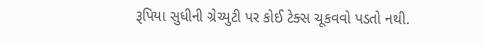રૂપિયા સુધીની ગ્રેચ્યુટી પર કોઈ ટેક્સ ચૂકવવો પડતો નથી.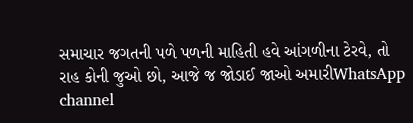સમાચાર જગતની પળે પળની માહિતી હવે આંગળીના ટેરવે, તો રાહ કોની જુઓ છો, આજે જ જોડાઈ જાઓ અમારીWhatsApp channel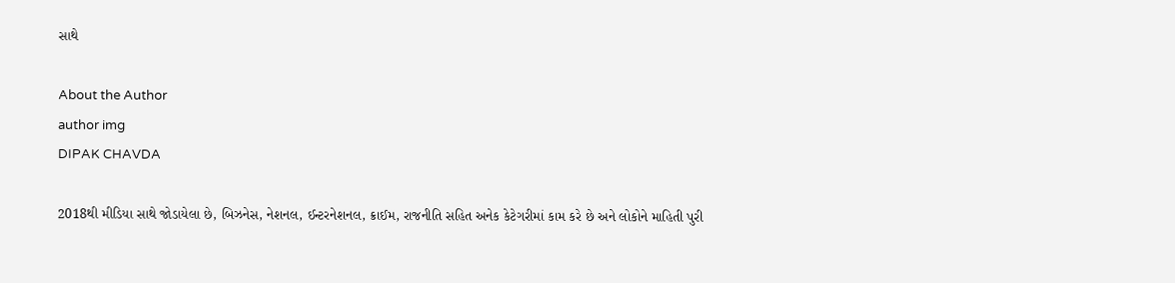સાથે

About the Author
author img
DIPAK CHAVDA

2018થી મીડિયા સાથે જોડાયેલા છે, બિઝનેસ, નેશનલ, ઈન્ટરનેશનલ, ક્રાઈમ, રાજનીતિ સહિત અનેક કેટેગરીમાં કામ કરે છે અને લોકોને માહિતી પુરી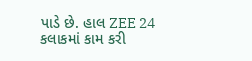પાડે છે. હાલ ZEE 24 કલાકમાં કામ કરી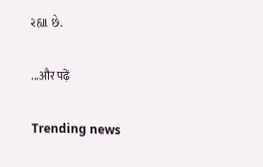રહ્યા છે.

...और पढ़ें

Trending news